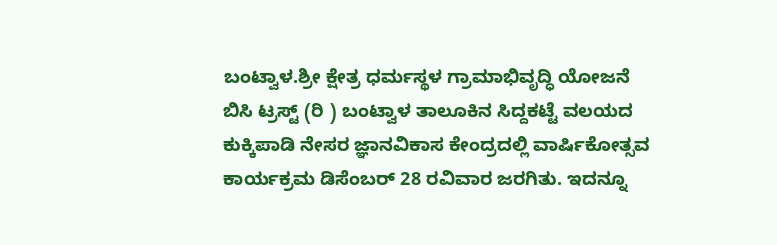ಬಂಟ್ವಾಳ.ಶ್ರೀ ಕ್ಷೇತ್ರ ಧರ್ಮಸ್ಥಳ ಗ್ರಾಮಾಭಿವೃದ್ಧಿ ಯೋಜನೆ ಬಿಸಿ ಟ್ರಸ್ಟ್ (ರಿ ) ಬಂಟ್ವಾಳ ತಾಲೂಕಿನ ಸಿದ್ದಕಟ್ಟೆ ವಲಯದ ಕುಕ್ಕಿಪಾಡಿ ನೇಸರ ಜ್ಞಾನವಿಕಾಸ ಕೇಂದ್ರದಲ್ಲಿ ವಾರ್ಷಿಕೋತ್ಸವ ಕಾರ್ಯಕ್ರಮ ಡಿಸೆಂಬರ್ 28 ರವಿವಾರ ಜರಗಿತು. ಇದನ್ನೂ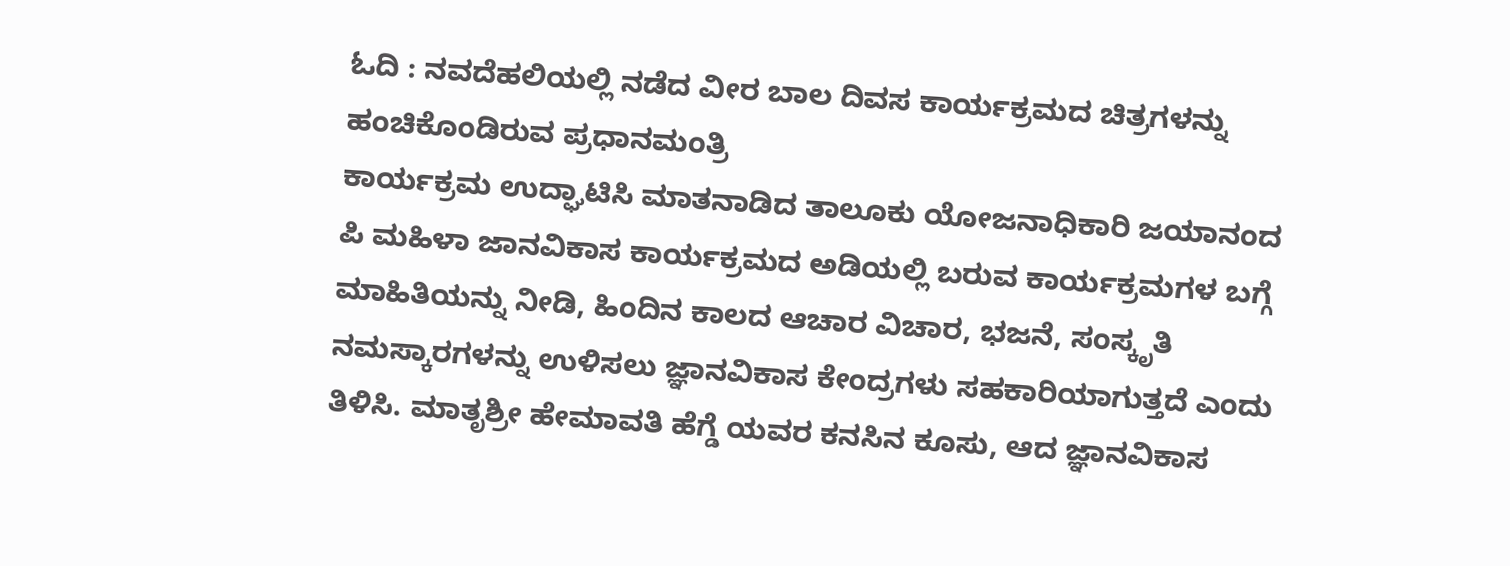ಓದಿ : ನವದೆಹಲಿಯಲ್ಲಿ ನಡೆದ ವೀರ ಬಾಲ ದಿವಸ ಕಾರ್ಯಕ್ರಮದ ಚಿತ್ರಗಳನ್ನು ಹಂಚಿಕೊಂಡಿರುವ ಪ್ರಧಾನಮಂತ್ರಿ
ಕಾರ್ಯಕ್ರಮ ಉದ್ಘಾಟಿಸಿ ಮಾತನಾಡಿದ ತಾಲೂಕು ಯೋಜನಾಧಿಕಾರಿ ಜಯಾನಂದ ಪಿ ಮಹಿಳಾ ಜಾನವಿಕಾಸ ಕಾರ್ಯಕ್ರಮದ ಅಡಿಯಲ್ಲಿ ಬರುವ ಕಾರ್ಯಕ್ರಮಗಳ ಬಗ್ಗೆ ಮಾಹಿತಿಯನ್ನು ನೀಡಿ, ಹಿಂದಿನ ಕಾಲದ ಆಚಾರ ವಿಚಾರ, ಭಜನೆ, ಸಂಸ್ಕೃತಿ ನಮಸ್ಕಾರಗಳನ್ನು ಉಳಿಸಲು ಜ್ಞಾನವಿಕಾಸ ಕೇಂದ್ರಗಳು ಸಹಕಾರಿಯಾಗುತ್ತದೆ ಎಂದು ತಿಳಿಸಿ. ಮಾತೃಶ್ರೀ ಹೇಮಾವತಿ ಹೆಗ್ಡೆ ಯವರ ಕನಸಿನ ಕೂಸು, ಆದ ಜ್ಞಾನವಿಕಾಸ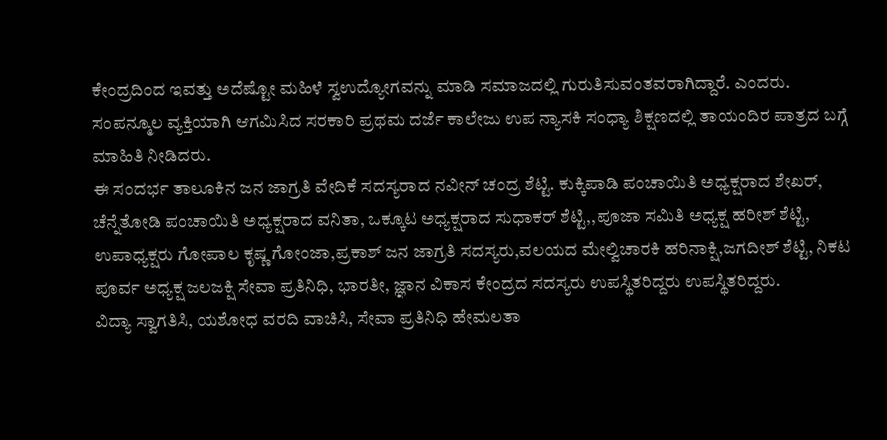ಕೇಂದ್ರದಿಂದ ಇವತ್ತು ಅದೆಷ್ಟೋ ಮಹಿಳೆ ಸ್ವಉದ್ಯೋಗವನ್ನು ಮಾಡಿ ಸಮಾಜದಲ್ಲಿ ಗುರುತಿಸುವಂತವರಾಗಿದ್ದಾರೆ. ಎಂದರು.
ಸಂಪನ್ಮೂಲ ವ್ಯಕ್ತಿಯಾಗಿ ಆಗಮಿಸಿದ ಸರಕಾರಿ ಪ್ರಥಮ ದರ್ಜೆ ಕಾಲೇಜು ಉಪ ನ್ಯಾಸಕಿ ಸಂಧ್ಯಾ ಶಿಕ್ಷಣದಲ್ಲಿ ತಾಯಂದಿರ ಪಾತ್ರದ ಬಗ್ಗೆ ಮಾಹಿತಿ ನೀಡಿದರು.
ಈ ಸಂದರ್ಭ ತಾಲೂಕಿನ ಜನ ಜಾಗ್ರತಿ ವೇದಿಕೆ ಸದಸ್ಯರಾದ ನವೀನ್ ಚಂದ್ರ ಶೆಟ್ಟಿ. ಕುಕ್ಕಿಪಾಡಿ ಪಂಚಾಯಿತಿ ಅಧ್ಯಕ್ಷರಾದ ಶೇಖರ್, ಚೆನ್ನೆತೋಡಿ ಪಂಚಾಯಿತಿ ಅಧ್ಯಕ್ಷರಾದ ವನಿತಾ, ಒಕ್ಕೂಟ ಅಧ್ಯಕ್ಷರಾದ ಸುಧಾಕರ್ ಶೆಟ್ಟಿ,,ಪೂಜಾ ಸಮಿತಿ ಅಧ್ಯಕ್ಷ ಹರೀಶ್ ಶೆಟ್ಟಿ, ಉಪಾಧ್ಯಕ್ಷರು ಗೋಪಾಲ ಕೃಷ್ಣ ಗೋಂಜಾ,ಪ್ರಕಾಶ್ ಜನ ಜಾಗ್ರತಿ ಸದಸ್ಯರು,ವಲಯದ ಮೇಲ್ವಿಚಾರಕಿ ಹರಿನಾಕ್ಷಿ,ಜಗದೀಶ್ ಶೆಟ್ಟಿ, ನಿಕಟ ಪೂರ್ವ ಅಧ್ಯಕ್ಷ ಜಲಜಕ್ಷಿ ಸೇವಾ ಪ್ರತಿನಿಧಿ, ಭಾರತೀ, ಜ್ಞಾನ ವಿಕಾಸ ಕೇಂದ್ರದ ಸದಸ್ಯರು ಉಪಸ್ಥಿತರಿದ್ದರು ಉಪಸ್ಥಿತರಿದ್ದರು.
ವಿದ್ಯಾ ಸ್ವಾಗತಿಸಿ, ಯಶೋಧ ವರದಿ ವಾಚಿಸಿ, ಸೇವಾ ಪ್ರತಿನಿಧಿ ಹೇಮಲತಾ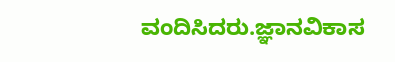ವಂದಿಸಿದರು.ಜ್ಞಾನವಿಕಾಸ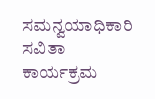ಸಮನ್ವಯಾಧಿಕಾರಿ ಸವಿತಾ ಕಾರ್ಯಕ್ರಮ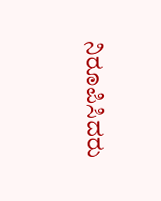ನಿರೂಪಿಸಿದರು